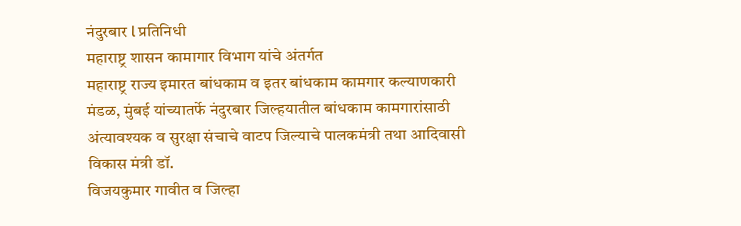नंदुरबार l प्रतिनिधी
महाराष्ट्र शासन कामागार विभाग यांचे अंतर्गत
महाराष्ट्र राज्य इमारत बांधकाम व इतर बांधकाम कामगार कल्याणकारी मंडळ, मुंबई यांच्यातर्फे नंदुरबार जिल्हयातील बांधकाम कामगारांसाठी अंत्यावश्यक व सुरक्षा संचाचे वाटप जिल्याचे पालकमंत्री तथा आदिवासी विकास मंत्री डॉ.
विजयकुमार गावीत व जिल्हा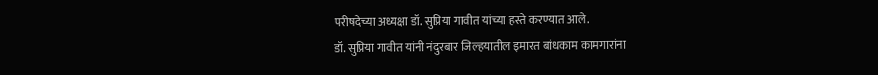परीषदेच्या अध्यक्षा डॉ. सुप्रिया गावीत यांच्या हस्ते करण्यात आले.
डॉ. सुप्रिया गावीत यांनी नंदुरबार जिल्हयातील इमारत बांधकाम कामगारांना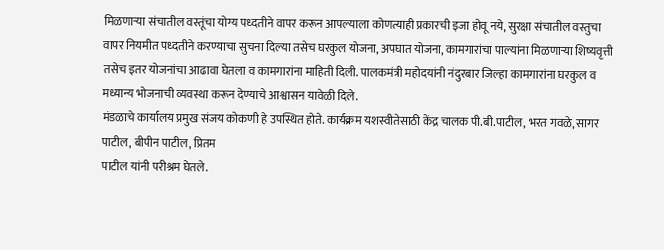मिळणाऱ्या संचातील वस्तूंचा योग्य पध्दतीने वापर करून आपल्याला कोणत्याही प्रकारची इजा होवू नये, सुरक्षा संचातील वस्तुचा वापर नियमीत पध्दतीने करण्याचा सुचना दिल्या तसेच घरकुल योजना, अपघात योजना, कामगारांचा पाल्यांना मिळणाऱ्या शिष्यवृत्ती तसेच इतर योजनांचा आढावा घेतला व कामगारांना माहिती दिली. पालकमंत्री महोदयांनी नंदुरबार जिल्हा कामगारांना घरकुल व मध्यान्य भोजनाची व्यवस्था करून देण्याचे आश्वासन यावेळी दिले.
मंडळाचे कार्यालय प्रमुख संजय कोकणी हे उपस्थित होते. कार्यक्रम यशस्वीतेसाठी केंद्र चालक पी.बी.पाटील, भरत गवळे, सागर पाटील, बीपीन पाटील, प्रितम
पाटील यांनी परीश्रम घेतले.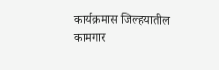कार्यक्रमास जिल्हयातील कामगार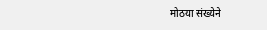मोठया संख्येने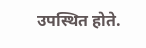उपस्थित होते.